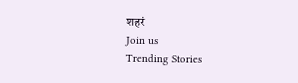शहरं
Join us
Trending Stories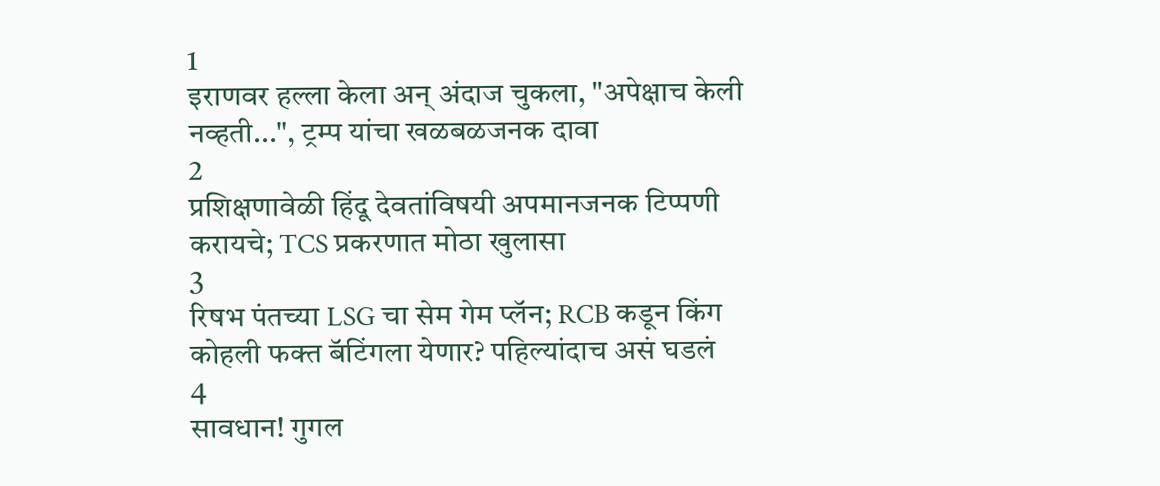1
इराणवर हल्ला केला अन् अंदाज चुकला, "अपेक्षाच केली नव्हती...", ट्रम्प यांचा खळबळजनक दावा
2
प्रशिक्षणावेळी हिंदू देवतांविषयी अपमानजनक टिप्पणी करायचे; TCS प्रकरणात मोठा खुलासा
3
रिषभ पंतच्या LSG चा सेम गेम प्लॅन; RCB कडून किंग कोहली फक्त बॅटिंगला येणार? पहिल्यांदाच असं घडलं
4
सावधान! गुगल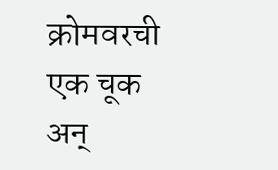क्रोमवरची एक चूक अन्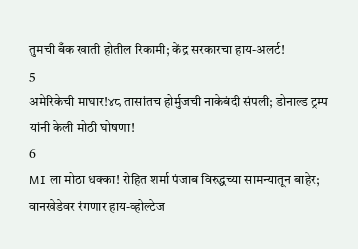तुमची बँक खाती होतील रिकामी; केंद्र सरकारचा हाय-अलर्ट!
5
अमेरिकेची माघार!४८ तासांतच होर्मुजची नाकेबंदी संपली; डोनाल्ड ट्रम्प यांनी केली मोठी घोषणा!
6
MI ला मोठा धक्का! रोहित शर्मा पंजाब विरुद्धच्या सामन्यातून बाहेर; वानखेडेवर रंगणार हाय-व्होल्टेज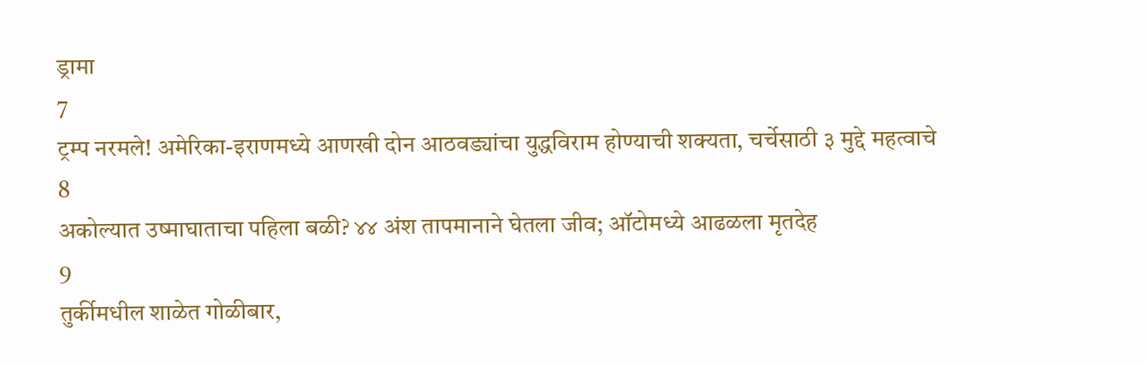ड्रामा
7
ट्रम्प नरमले! अमेरिका-इराणमध्ये आणखी दोन आठवड्यांचा युद्धविराम होण्याची शक्यता, चर्चेसाठी ३ मुद्दे महत्वाचे
8
अकोल्यात उष्माघाताचा पहिला बळी? ४४ अंश तापमानाने घेतला जीव; ऑटोमध्ये आढळला मृतदेह
9
तुर्कीमधील शाळेत गोळीबार,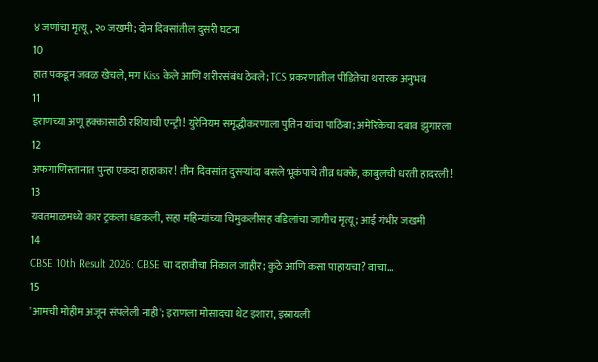४ जणांचा मृत्यू, २० जखमी; दोन दिवसांतील दुसरी घटना
10
हात पकडून जवळ खेचले, मग Kiss केले आणि शरीरसंबंध ठेवले; TCS प्रकरणातील पीडितेचा थरारक अनुभव
11
इराणच्या अणू हक्कासाठी रशियाची एन्ट्री! युरेनियम समृद्धीकरणाला पुतिन यांचा पाठिंबा; अमेरिकेचा दबाव झुगारला
12
अफगाणिस्तानात पुन्हा एकदा हाहाकार! तीन दिवसांत दुसऱ्यांदा बसले भूकंपाचे तीव्र धक्के, काबुलची धरती हादरली!
13
यवतमाळमध्ये कार ट्रकला धडकली, सहा महिन्यांच्या चिमुकलीसह वडिलांचा जागीच मृत्यू; आई गंभीर जखमी
14
CBSE 10th Result 2026: CBSE चा दहावीचा निकाल जाहीर; कुठे आणि कसा पाहायचा? वाचा...
15
'आमची मोहीम अजून संपलेली नाही'; इराणला मोसादचा थेट इशारा, इस्रायली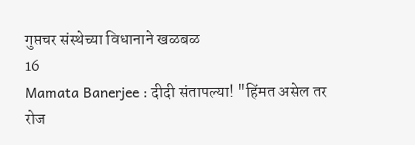गुप्तचर संस्थेच्या विधानाने खळबळ
16
Mamata Banerjee : दीदी संतापल्या! "हिंमत असेल तर रोज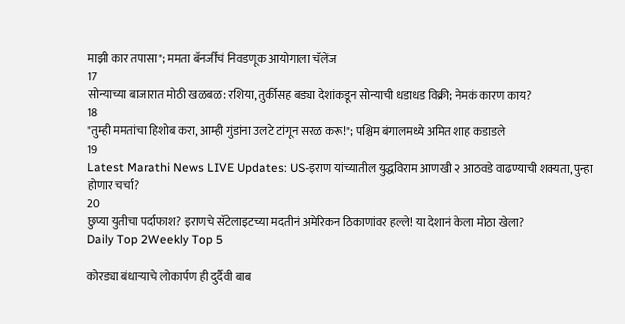माझी कार तपासा"; ममता बॅनर्जींचं निवडणूक आयोगाला चॅलेंज
17
सोन्याच्या बाजारात मोठी खळबळ: रशिया, तुर्कीसह बड्या देशांकडून सोन्याची धडाधड विक्री; नेमकं कारण काय?
18
"तुम्ही ममतांचा हिशोब करा, आम्ही गुंडांना उलटे टांगून सरळ करू!"; पश्चिम बंगालमध्ये अमित शाह कडाडले
19
Latest Marathi News LIVE Updates: US-इराण यांच्यातील युद्धविराम आणखी २ आठवडे वाढण्याची शक्यता, पुन्हा होणार चर्चा?
20
छुप्या युतीचा पर्दाफाश? इराणचे सॅटेलाइटच्या मदतीनं अमेरिकन ठिकाणांवर हल्ले! या देशानं केला मोठा खेला?
Daily Top 2Weekly Top 5

कोरड्या बंधाऱ्याचे लोकार्पण ही दुर्दैवी बाब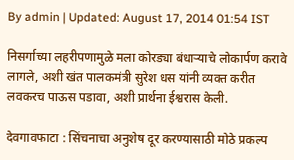By admin | Updated: August 17, 2014 01:54 IST

निसर्गाच्या लहरीपणामुळे मला कोरड्या बंधाऱ्याचे लोकार्पण करावे लागले, अशी खंत पालकमंत्री सुरेश धस यांनी व्यक्त करीत लवकरच पाऊस पडावा, अशी प्रार्थना ईश्वरास केली.

देवगावफाटा : सिंचनाचा अनुशेष दूर करण्यासाठी मोठे प्रकल्प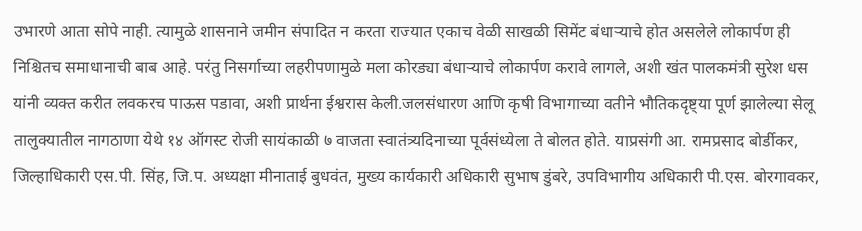उभारणे आता सोपे नाही. त्यामुळे शासनाने जमीन संपादित न करता राज्यात एकाच वेळी साखळी सिमेंट बंधाऱ्याचे होत असलेले लोकार्पण ही निश्चितच समाधानाची बाब आहे. परंतु निसर्गाच्या लहरीपणामुळे मला कोरड्या बंधाऱ्याचे लोकार्पण करावे लागले, अशी खंत पालकमंत्री सुरेश धस यांनी व्यक्त करीत लवकरच पाऊस पडावा, अशी प्रार्थना ईश्वरास केली.जलसंधारण आणि कृषी विभागाच्या वतीने भौतिकदृष्ट्या पूर्ण झालेल्या सेलू तालुक्यातील नागठाणा येथे १४ ऑगस्ट रोजी सायंकाळी ७ वाजता स्वातंत्र्यदिनाच्या पूर्वसंध्येला ते बोलत होते. याप्रसंगी आ. रामप्रसाद बोर्डीकर, जिल्हाधिकारी एस.पी. सिंह, जि.प. अध्यक्षा मीनाताई बुधवंत, मुख्य कार्यकारी अधिकारी सुभाष डुंबरे, उपविभागीय अधिकारी पी.एस. बोरगावकर,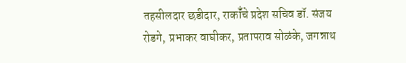तहसीलदार छडीदार, राकॉँचे प्रदेश सचिव डॉ. संजय रोडगे, प्रभाकर वाघीकर, प्रतापराव सोळंके, जगन्नाथ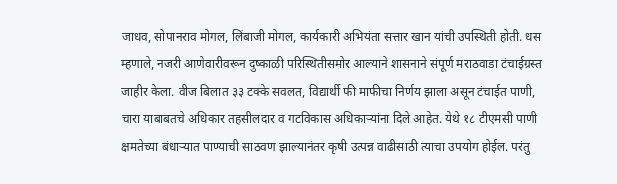जाधव, सोपानराव मोगल, लिंबाजी मोगल, कार्यकारी अभियंता सत्तार खान यांची उपस्थिती होती. धस म्हणाले, नजरी आणेवारीवरून दुष्काळी परिस्थितीसमोर आल्याने शासनाने संपूर्ण मराठवाडा टंचाईग्रस्त जाहीर केला. वीज बिलात ३३ टक्के सवलत, विद्यार्थी फी माफीचा निर्णय झाला असून टंचाईत पाणी, चारा याबाबतचे अधिकार तहसीलदार व गटविकास अधिकाऱ्यांना दिले आहेत. येथे १८ टीएमसी पाणी क्षमतेच्या बंधाऱ्यात पाण्याची साठवण झाल्यानंतर कृषी उत्पन्न वाढीसाठी त्याचा उपयोग होईल. परंतु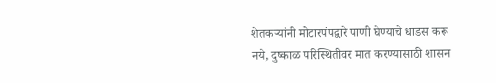शेतकऱ्यांनी मोटारपंपद्वारे पाणी घेण्याचे धाडस करू नये, दुष्काळ परिस्थितीवर मात करण्यासाठी शासन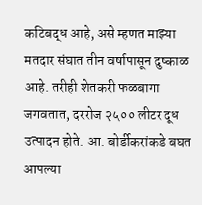कटिबद्ध आहे, असे म्हणत माझ्या मतदार संघात तीन वर्षापासून दुष्काळ आहे. तरीही शेतकरी फळबागा जगवतात, दररोज २५०० लीटर दूध उत्पादन होते. आ. बोर्डीकरांकडे बघत आपल्या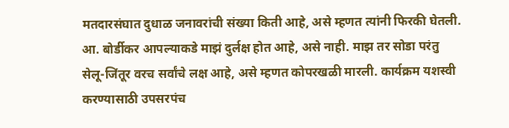मतदारसंघात दुधाळ जनावरांची संख्या किती आहे, असे म्हणत त्यांनी फिरकी घेतली. आ. बोर्डीकर आपल्याकडे माझं दुर्लक्ष होत आहे, असे नाही. माझ तर सोडा परंतु सेलू-जिंतूर वरच सर्वांचे लक्ष आहे, असे म्हणत कोपरखळी मारली. कार्यक्रम यशस्वी करण्यासाठी उपसरपंच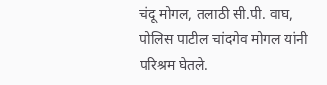चंदू मोगल, तलाठी सी.पी. वाघ, पोलिस पाटील चांदगेव मोगल यांनी परिश्रम घेतले.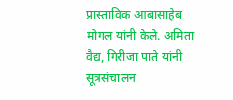प्रास्ताविक आबासाहेब मोगल यांनी केले. अमिता वैद्य, गिरीजा पाते यांनी सूत्रसंचालन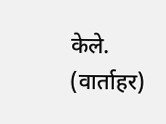केले. (वार्ताहर)